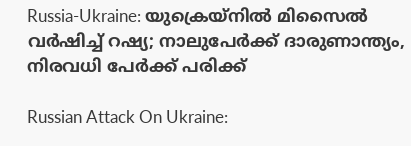Russia-Ukraine: യുക്രെയ്‌നില്‍ മിസൈല്‍ വര്‍ഷിച്ച് റഷ്യ; നാലുപേര്‍ക്ക് ദാരുണാന്ത്യം, നിരവധി പേര്‍ക്ക് പരിക്ക്

Russian Attack On Ukraine: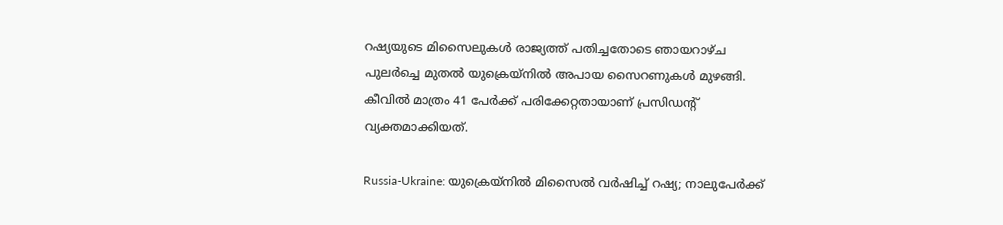റഷ്യയുടെ മിസൈലുകള്‍ രാജ്യത്ത് പതിച്ചതോടെ ഞായറാഴ്ച പുലര്‍ച്ചെ മുതല്‍ യുക്രെയ്‌നില്‍ അപായ സൈറണുകള്‍ മുഴങ്ങി. കീവില്‍ മാത്രം 41 പേര്‍ക്ക് പരിക്കേറ്റതായാണ് പ്രസിഡന്റ് വ്യക്തമാക്കിയത്.

Russia-Ukraine: യുക്രെയ്‌നില്‍ മിസൈല്‍ വര്‍ഷിച്ച് റഷ്യ; നാലുപേര്‍ക്ക്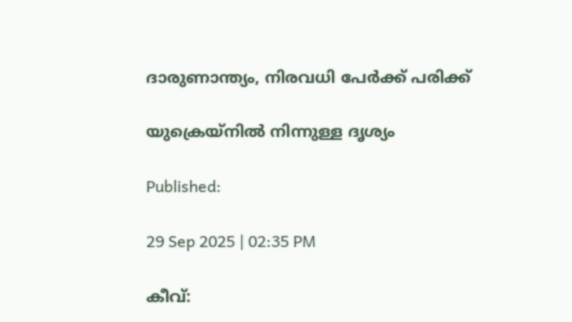ദാരുണാന്ത്യം, നിരവധി പേര്‍ക്ക് പരിക്ക്

യുക്രെയ്‌നില്‍ നിന്നുള്ള ദൃശ്യം

Published:

29 Sep 2025 | 02:35 PM

കീവ്: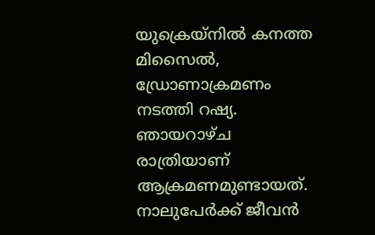യുക്രെയ്‌നില്‍ കനത്ത മിസൈല്‍, ഡ്രോണാക്രമണം നടത്തി റഷ്യ. ഞായറാഴ്ച രാത്രിയാണ് ആക്രമണമുണ്ടായത്. നാലുപേര്‍ക്ക് ജീവന്‍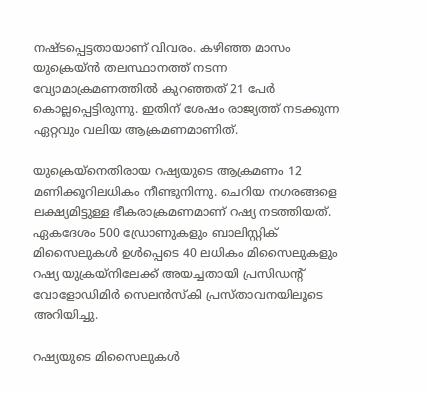നഷ്ടപ്പെട്ടതായാണ് വിവരം. കഴിഞ്ഞ മാസം യുക്രെയ്ന്‍ തലസ്ഥാനത്ത് നടന്ന വ്യോമാക്രമണത്തില്‍ കുറഞ്ഞത് 21 പേര്‍ കൊല്ലപ്പെട്ടിരുന്നു. ഇതിന് ശേഷം രാജ്യത്ത് നടക്കുന്ന ഏറ്റവും വലിയ ആക്രമണമാണിത്.

യുക്രെയ്‌നെതിരായ റഷ്യയുടെ ആക്രമണം 12 മണിക്കൂറിലധികം നീണ്ടുനിന്നു. ചെറിയ നഗരങ്ങളെ ലക്ഷ്യമിട്ടുള്ള ഭീകരാക്രമണമാണ് റഷ്യ നടത്തിയത്. ഏകദേശം 500 ഡ്രോണുകളും ബാലിസ്റ്റിക് മിസൈലുകള്‍ ഉള്‍പ്പെടെ 40 ലധികം മിസൈലുകളും റഷ്യ യുക്രയ്‌നിലേക്ക് അയച്ചതായി പ്രസിഡന്റ് വോളോഡിമിര്‍ സെലന്‍സ്‌കി പ്രസ്താവനയിലൂടെ അറിയിച്ചു.

റഷ്യയുടെ മിസൈലുകള്‍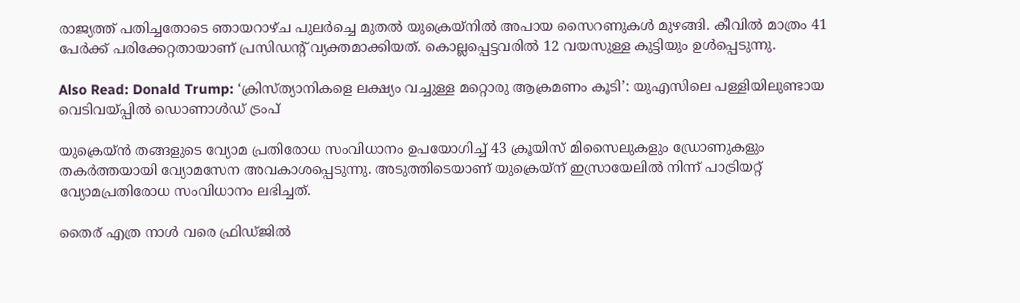രാജ്യത്ത് പതിച്ചതോടെ ഞായറാഴ്ച പുലര്‍ച്ചെ മുതല്‍ യുക്രെയ്‌നില്‍ അപായ സൈറണുകള്‍ മുഴങ്ങി. കീവില്‍ മാത്രം 41 പേര്‍ക്ക് പരിക്കേറ്റതായാണ് പ്രസിഡന്റ് വ്യക്തമാക്കിയത്. കൊല്ലപ്പെട്ടവരില്‍ 12 വയസുള്ള കുട്ടിയും ഉള്‍പ്പെടുന്നു.

Also Read: Donald Trump: ‘ക്രിസ്ത്യാനികളെ ലക്ഷ്യം വച്ചുള്ള മറ്റൊരു ആക്രമണം കൂടി’: യുഎസിലെ പള്ളിയിലുണ്ടായ വെടിവയ്പ്പിൽ ഡൊണാൾഡ് ട്രംപ്

യുക്രെയ്ന്‍ തങ്ങളുടെ വ്യോമ പ്രതിരോധ സംവിധാനം ഉപയോഗിച്ച് 43 ക്രൂയിസ് മിസൈലുകളും ഡ്രോണുകളും തകര്‍ത്തയായി വ്യോമസേന അവകാശപ്പെടുന്നു. അടുത്തിടെയാണ് യുക്രെയ്‌ന് ഇസ്രായേലില്‍ നിന്ന് പാട്രിയറ്റ് വ്യോമപ്രതിരോധ സംവിധാനം ലഭിച്ചത്.

തൈര് എത്ര നാൾ വരെ ഫ്രിഡ്ജിൽ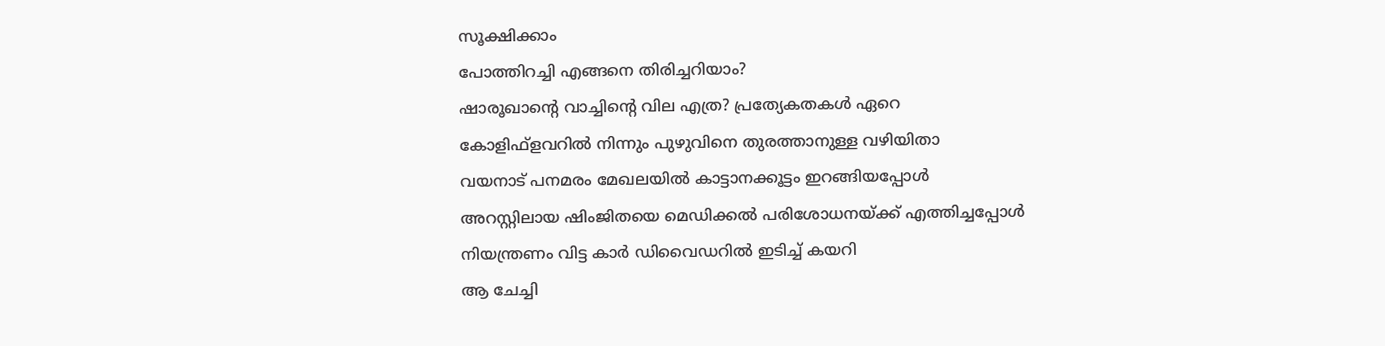സൂക്ഷിക്കാം
പോത്തിറച്ചി എങ്ങനെ തിരിച്ചറിയാം?
ഷാരൂഖാന്റെ വാച്ചിന്റെ വില എത്ര? പ്രത്യേകതകൾ ഏറെ
കോളിഫ്‌ളവറില്‍ നിന്നും പുഴുവിനെ തുരത്താനുള്ള വഴിയിതാ
വയനാട് പനമരം മേഖലയിൽ കാട്ടാനക്കൂട്ടം ഇറങ്ങിയപ്പോൾ
അറസ്റ്റിലായ ഷിംജിതയെ മെഡിക്കൽ പരിശോധനയ്ക്ക് എത്തിച്ചപ്പോൾ
നിയന്ത്രണം വിട്ട കാർ ഡിവൈഡറിൽ ഇടിച്ച് കയറി
ആ ചേച്ചി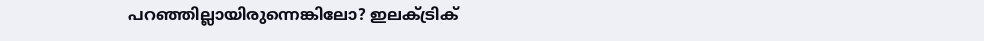പറഞ്ഞില്ലായിരുന്നെങ്കിലോ? ഇലക്ട്രിക്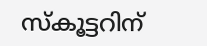സ്കൂട്ടറിന്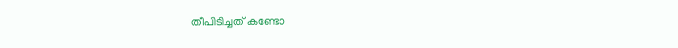തീപിടിച്ചത് കണ്ടോ